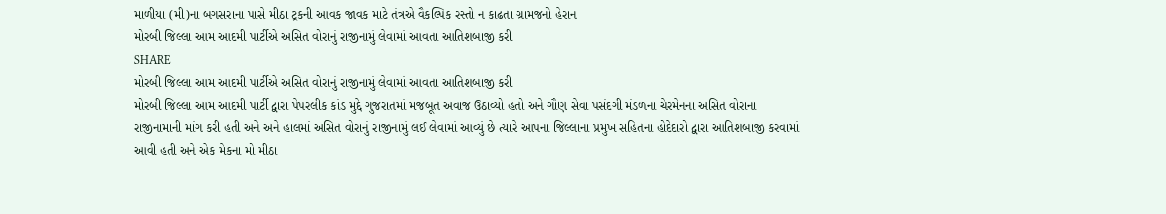માળીયા (મી)ના બગસરાના પાસે મીઠા ટ્રકની આવક જાવક માટે તંત્રએ વૈકલ્પિક રસ્તો ન કાઢતા ગ્રામજનો હેરાન
મોરબી જિલ્લા આમ આદમી પાર્ટીએ અસિત વોરાનું રાજીનામું લેવામાં આવતા આતિશબાજી કરી
SHARE
મોરબી જિલ્લા આમ આદમી પાર્ટીએ અસિત વોરાનું રાજીનામું લેવામાં આવતા આતિશબાજી કરી
મોરબી જિલ્લા આમ આદમી પાર્ટી દ્વારા પેપરલીક કાંડ મુદ્દે ગુજરાતમાં મજબૂત અવાજ ઉઠાવ્યો હતો અને ગૌણ સેવા પસંદગી મંડળના ચેરમેનના અસિત વોરાના રાજીનામાની માંગ કરી હતી અને અને હાલમાં અસિત વોરાનું રાજીનામું લઈ લેવામાં આવ્યું છે ત્યારે આપના જિલ્લાના પ્રમુખ સહિતના હોદેદારો દ્વારા આતિશબાજી કરવામાં આવી હતી અને એક મેકના મો મીઠા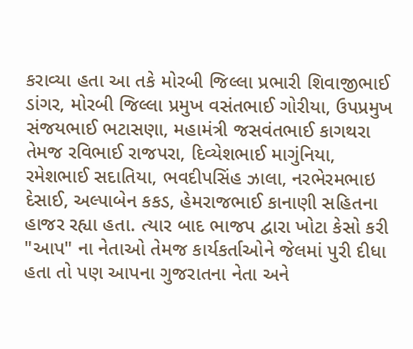કરાવ્યા હતા આ તકે મોરબી જિલ્લા પ્રભારી શિવાજીભાઈ ડાંગર, મોરબી જિલ્લા પ્રમુખ વસંતભાઈ ગોરીયા, ઉપપ્રમુખ સંજયભાઈ ભટાસણા, મહામંત્રી જસવંતભાઈ કાગથરા તેમજ રવિભાઈ રાજપરા, દિવ્યેશભાઈ માગુંનિયા, રમેશભાઈ સદાતિયા, ભવદીપસિંહ ઝાલા, નરભેરમભાઇ દેસાઈ, અલ્પાબેન કકડ, હેમરાજભાઈ કાનાણી સહિતના હાજર રહ્યા હતા. ત્યાર બાદ ભાજપ દ્વારા ખોટા કેસો કરી "આપ" ના નેતાઓ તેમજ કાર્યકર્તાઓને જેલમાં પુરી દીધા હતા તો પણ આપના ગુજરાતના નેતા અને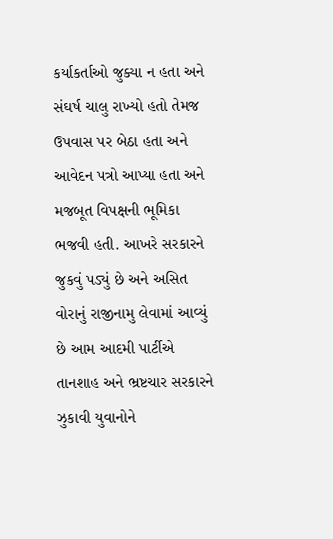કર્યાકર્તાઓ જુક્યા ન હતા અને સંઘર્ષ ચાલુ રાખ્યો હતો તેમજ ઉપવાસ પર બેઠા હતા અને આવેદન પત્રો આપ્યા હતા અને મજબૂત વિપક્ષની ભૂમિકા ભજવી હતી. આખરે સરકારને જુકવું પડ્યું છે અને અસિત વોરાનું રાજીનામુ લેવામાં આવ્યું છે આમ આદમી પાર્ટીએ તાનશાહ અને ભ્રષ્ટચાર સરકારને ઝુકાવી યુવાનોને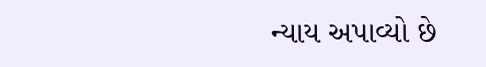ન્યાય અપાવ્યો છે